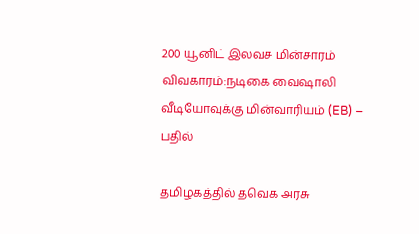200 யூனிட் இலவச மின்சாரம் விவகாரம்:நடிகை வைஷாலி வீடியோவுக்கு மின்வாரியம் (EB) – பதில்

தமிழகத்தில் தவெக அரசு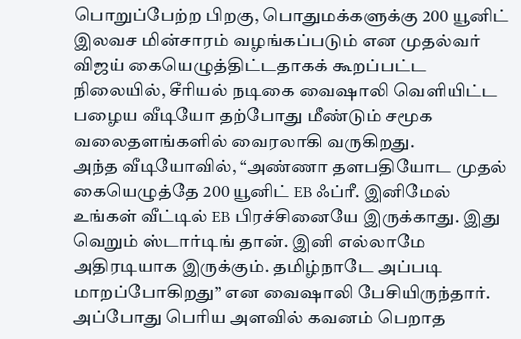பொறுப்பேற்ற பிறகு, பொதுமக்களுக்கு 200 யூனிட் இலவச மின்சாரம் வழங்கப்படும் என முதல்வர் விஜய் கையெழுத்திட்டதாகக் கூறப்பட்ட நிலையில், சீரியல் நடிகை வைஷாலி வெளியிட்ட பழைய வீடியோ தற்போது மீண்டும் சமூக வலைதளங்களில் வைரலாகி வருகிறது.
அந்த வீடியோவில், “அண்ணா தளபதியோட முதல் கையெழுத்தே 200 யூனிட் EB ஃப்ரீ. இனிமேல் உங்கள் வீட்டில் EB பிரச்சினையே இருக்காது. இது வெறும் ஸ்டார்டிங் தான். இனி எல்லாமே அதிரடியாக இருக்கும். தமிழ்நாடே அப்படி மாறப்போகிறது” என வைஷாலி பேசியிருந்தார்.
அப்போது பெரிய அளவில் கவனம் பெறாத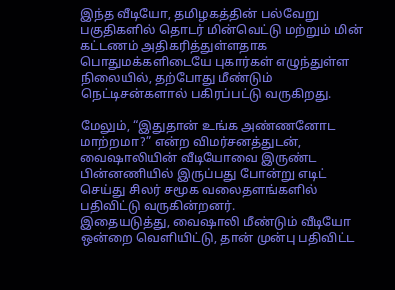இந்த வீடியோ, தமிழகத்தின் பல்வேறு பகுதிகளில் தொடர் மின்வெட்டு மற்றும் மின் கட்டணம் அதிகரித்துள்ளதாக பொதுமக்களிடையே புகார்கள் எழுந்துள்ள நிலையில், தற்போது மீண்டும் நெட்டிசன்களால் பகிரப்பட்டு வருகிறது.

மேலும், “இதுதான் உங்க அண்ணனோட மாற்றமா?” என்ற விமர்சனத்துடன், வைஷாலியின் வீடியோவை இருண்ட பின்னணியில் இருப்பது போன்று எடிட் செய்து சிலர் சமூக வலைதளங்களில் பதிவிட்டு வருகின்றனர்.
இதையடுத்து, வைஷாலி மீண்டும் வீடியோ ஒன்றை வெளியிட்டு, தான் முன்பு பதிவிட்ட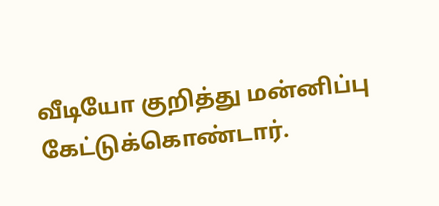வீடியோ குறித்து மன்னிப்பு கேட்டுக்கொண்டார்.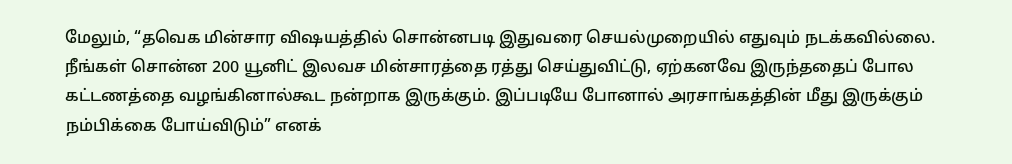மேலும், “தவெக மின்சார விஷயத்தில் சொன்னபடி இதுவரை செயல்முறையில் எதுவும் நடக்கவில்லை. நீங்கள் சொன்ன 200 யூனிட் இலவச மின்சாரத்தை ரத்து செய்துவிட்டு, ஏற்கனவே இருந்ததைப் போல கட்டணத்தை வழங்கினால்கூட நன்றாக இருக்கும். இப்படியே போனால் அரசாங்கத்தின் மீது இருக்கும் நம்பிக்கை போய்விடும்” எனக்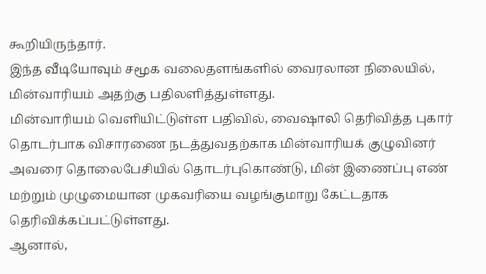கூறியிருந்தார்.
இந்த வீடியோவும் சமூக வலைதளங்களில் வைரலான நிலையில், மின்வாரியம் அதற்கு பதிலளித்துள்ளது.
மின்வாரியம் வெளியிட்டுள்ள பதிவில், வைஷாலி தெரிவித்த புகார் தொடர்பாக விசாரணை நடத்துவதற்காக மின்வாரியக் குழுவினர் அவரை தொலைபேசியில் தொடர்புகொண்டு, மின் இணைப்பு எண் மற்றும் முழுமையான முகவரியை வழங்குமாறு கேட்டதாக தெரிவிக்கப்பட்டுள்ளது.
ஆனால்,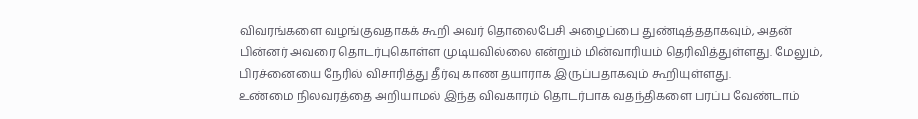விவரங்களை வழங்குவதாகக் கூறி அவர் தொலைபேசி அழைப்பை துண்டித்ததாகவும், அதன் பின்னர் அவரை தொடர்புகொள்ள முடியவில்லை என்றும் மின்வாரியம் தெரிவித்துள்ளது. மேலும், பிரச்னையை நேரில் விசாரித்து தீர்வு காண தயாராக இருப்பதாகவும் கூறியுள்ளது.
உண்மை நிலவரத்தை அறியாமல் இந்த விவகாரம் தொடர்பாக வதந்திகளை பரப்ப வேண்டாம்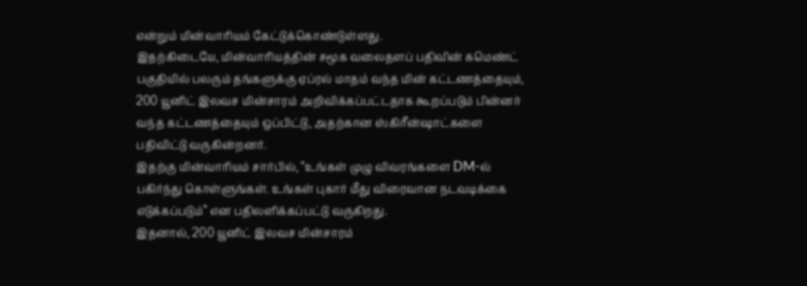என்றும் மின்வாரியம் கேட்டுக்கொண்டுள்ளது.
இதற்கிடையே, மின்வாரியத்தின் சமூக வலைதளப் பதிவின் கமெண்ட் பகுதியில் பலரும் தங்களுக்கு ஏப்ரல் மாதம் வந்த மின் கட்டணத்தையும், 200 யூனிட் இலவச மின்சாரம் அறிவிக்கப்பட்டதாக கூறப்படும் பின்னர் வந்த கட்டணத்தையும் ஒப்பிட்டு, அதற்கான ஸ்கிரீன்ஷாட்களை பதிவிட்டு வருகின்றனர்.
இதற்கு மின்வாரியம் சார்பில், “உங்கள் முழு விவரங்களை DM-ல் பகிர்ந்து கொள்ளுங்கள். உங்கள் புகார் மீது விரைவான நடவடிக்கை எடுக்கப்படும்” என பதிலளிக்கப்பட்டு வருகிறது.
இதனால், 200 யூனிட் இலவச மின்சாரம்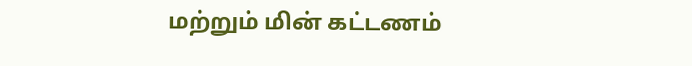மற்றும் மின் கட்டணம்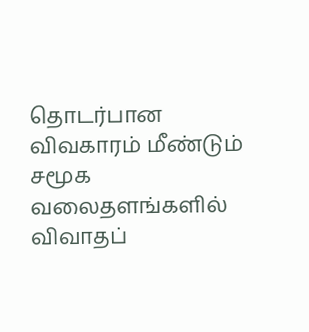தொடர்பான விவகாரம் மீண்டும் சமூக வலைதளங்களில் விவாதப்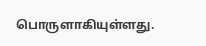பொருளாகியுள்ளது.